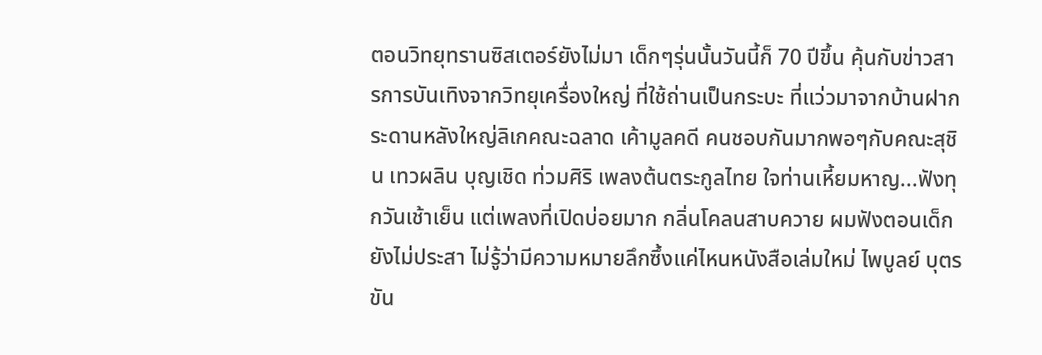ตอนวิทยุทรานซิสเตอร์ยังไม่มา เด็กๆรุ่นนั้นวันนี้ก็ 70 ปีขึ้น คุ้นกับข่าวสารการบันเทิงจากวิทยุเครื่องใหญ่ ที่ใช้ถ่านเป็นกระบะ ที่แว่วมาจากบ้านฝากระดานหลังใหญ่ลิเกคณะฉลาด เค้ามูลคดี คนชอบกันมากพอๆกับคณะสุชิน เทวผลิน บุญเชิด ท่วมศิริ เพลงต้นตระกูลไทย ใจท่านเหี้ยมหาญ...ฟังทุกวันเช้าเย็น แต่เพลงที่เปิดบ่อยมาก กลิ่นโคลนสาบควาย ผมฟังตอนเด็กยังไม่ประสา ไม่รู้ว่ามีความหมายลึกซึ้งแค่ไหนหนังสือเล่มใหม่ ไพบูลย์ บุตรขัน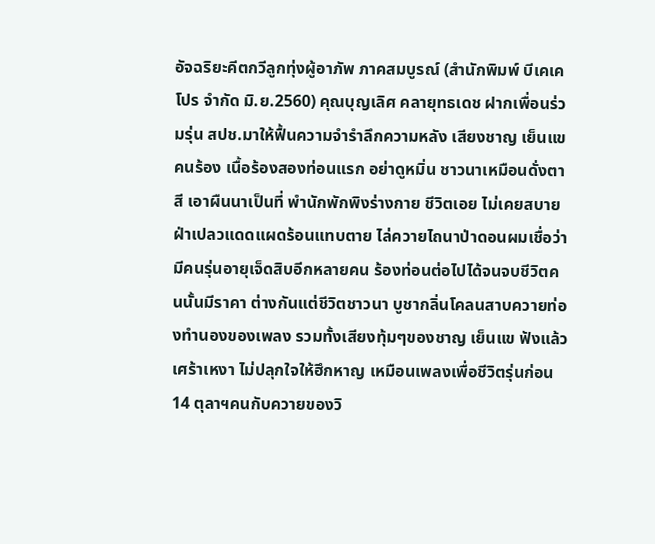อัจฉริยะคีตกวีลูกทุ่งผู้อาภัพ ภาคสมบูรณ์ (สำนักพิมพ์ บีเคเคโปร จำกัด มิ.ย.2560) คุณบุญเลิศ คลายุทธเดช ฝากเพื่อนร่วมรุ่น สปช.มาให้ฟื้นความจำรำลึกความหลัง เสียงชาญ เย็นแข คนร้อง เนื้อร้องสองท่อนแรก อย่าดูหมิ่น ชาวนาเหมือนดั่งตาสี เอาผืนนาเป็นที่ พำนักพักพิงร่างกาย ชีวิตเอย ไม่เคยสบาย ฝ่าเปลวแดดแผดร้อนแทบตาย ไล่ควายไถนาป่าดอนผมเชื่อว่า มีคนรุ่นอายุเจ็ดสิบอีกหลายคน ร้องท่อนต่อไปได้จนจบชีวิตคนนั้นมีราคา ต่างกันแต่ชีวิตชาวนา บูชากลิ่นโคลนสาบควายท่องทำนองของเพลง รวมทั้งเสียงทุ้มๆของชาญ เย็นแข ฟังแล้วเศร้าเหงา ไม่ปลุกใจให้ฮึกหาญ เหมือนเพลงเพื่อชีวิตรุ่นก่อน 14 ตุลาฯคนกับควายของวิ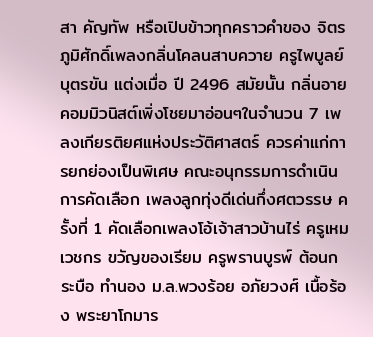สา คัญทัพ หรือเปิบข้าวทุกคราวคำของ จิตร ภูมิศักดิ์เพลงกลิ่นโคลนสาบควาย ครูไพบูลย์ บุตรขัน แต่งเมื่อ ปี 2496 สมัยนั้น กลิ่นอายคอมมิวนิสต์เพิ่งโชยมาอ่อนๆในจำนวน 7 เพลงเกียรติยศแห่งประวัติศาสตร์ ควรค่าแก่การยกย่องเป็นพิเศษ คณะอนุกรรมการดำเนินการคัดเลือก เพลงลูกทุ่งดีเด่นกึ่งศตวรรษ ครั้งที่ 1 คัดเลือกเพลงโอ้เจ้าสาวบ้านไร่ ครูเหม เวชกร ขวัญของเรียม ครูพรานบูรพ์ ต้อนกระบือ ทำนอง ม.ล.พวงร้อย อภัยวงศ์ เนื้อร้อง พระยาโกมาร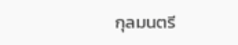กุลมนตรี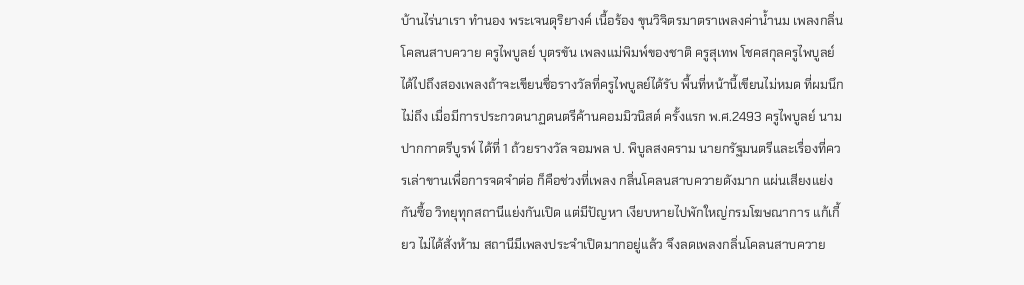บ้านไร่นาเรา ทำนอง พระเจนดุริยางค์ เนื้อร้อง ขุนวิจิตรมาตราเพลงค่าน้ำนม เพลงกลิ่นโคลนสาบควาย ครูไพบูลย์ บุตรขัน เพลงแม่พิมพ์ของชาติ ครูสุเทพ โชคสกุลครูไพบูลย์ได้ไปถึงสองเพลงถ้าจะเขียนชื่อรางวัลที่ครูไพบูลย์ได้รับ พื้นที่หน้านี้เขียนไม่หมด ที่ผมนึกไม่ถึง เมื่อมีการประกวดนาฏดนตรีค้านคอมมิวนิสต์ ครั้งแรก พ.ศ.2493 ครูไพบูลย์ นามปากกาตรีบูรพ์ ได้ที่ 1 ถ้วยรางวัล จอมพล ป. พิบูลสงคราม นายกรัฐมนตรีและเรื่องที่ควรเล่าขานเพื่อการจดจำต่อ ก็คือช่วงที่เพลง กลิ่นโคลนสาบควายดังมาก แผ่นเสียงแย่งกันซื้อ วิทยุทุกสถานีแย่งกันเปิด แต่มีปัญหา เงียบหายไปพักใหญ่กรมโฆษณาการ แก้เกี้ยว ไม่ได้สั่งห้าม สถานีมีเพลงประจำเปิดมากอยู่แล้ว จึงลดเพลงกลิ่นโคลนสาบควาย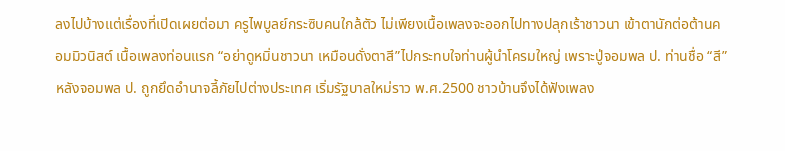ลงไปบ้างแต่เรื่องที่เปิดเผยต่อมา ครูไพบูลย์กระซิบคนใกล้ตัว ไม่เพียงเนื้อเพลงจะออกไปทางปลุกเร้าชาวนา เข้าตานักต่อต้านคอมมิวนิสต์ เนื้อเพลงท่อนแรก “อย่าดูหมิ่นชาวนา เหมือนดั่งตาสี”ไปกระทบใจท่านผู้นำโครมใหญ่ เพราะปู่จอมพล ป. ท่านชื่อ “สี”หลังจอมพล ป. ถูกยึดอำนาจลี้ภัยไปต่างประเทศ เริ่มรัฐบาลใหม่ราว พ.ศ.2500 ชาวบ้านจึงได้ฟังเพลง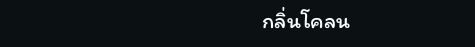กลิ่นโคลน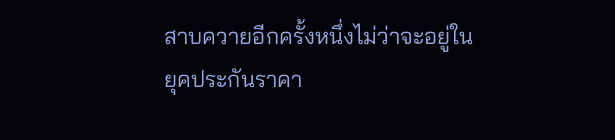สาบควายอีกครั้งหนึ่งไม่ว่าจะอยู่ในยุคประกันราคา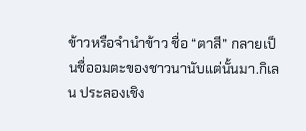ข้าวหรือจำนำข้าว ชื่อ “ตาสี” กลายเป็นชื่ออมตะของชาวนานับแต่นั้นมา.กิเลน ประลองเชิง